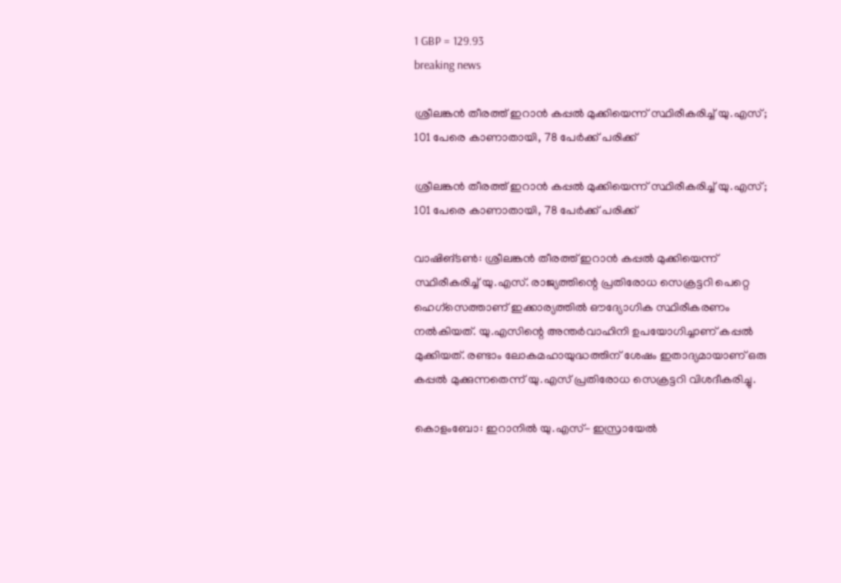1 GBP = 129.93
breaking news

ശ്രീലങ്കൻ തീരത്ത് ഇറാൻ കപ്പൽ മുക്കിയെന്ന് സ്ഥിരീകരിച്ച് യു.എസ്; 101 പേരെ കാണാതായി, 78 പേർക്ക് പരിക്ക്

ശ്രീലങ്കൻ തീരത്ത് ഇറാൻ കപ്പൽ മുക്കിയെന്ന് സ്ഥിരീകരിച്ച് യു.എസ്; 101 പേരെ കാണാതായി, 78 പേർക്ക് പരിക്ക്

വാഷിങ്ടൺ: ശ്രീലങ്കൻ തീരത്ത് ഇറാൻ കപ്പൽ മുക്കിയെന്ന് സ്ഥിരീകരിച്ച് യു.എസ്. രാജ്യത്തിന്റെ പ്രതിരോധ സെക്രട്ടറി പെറ്റെ ഹെഗ്സെത്താണ് ഇക്കാര്യത്തിൽ ഔദ്യോഗിക സ്ഥിരീകരണം നൽകിയത്. യു.എസിന്റെ അന്തർവാഹിനി ഉപയോഗിച്ചാണ് കപ്പൽ മുക്കിയത്. രണ്ടാം ലോകമഹായുദ്ധത്തിന് ശേഷം ഇതാദ്യമായാണ് ഒരു കപ്പൽ മുക്കുന്നതെന്ന് യു.എസ് പ്രതിരോധ സെക്രട്ടറി വിശദീകരിച്ചു.

കൊളംബോ: ഇറാനിൽ യു.എസ്- ഇസ്രായേൽ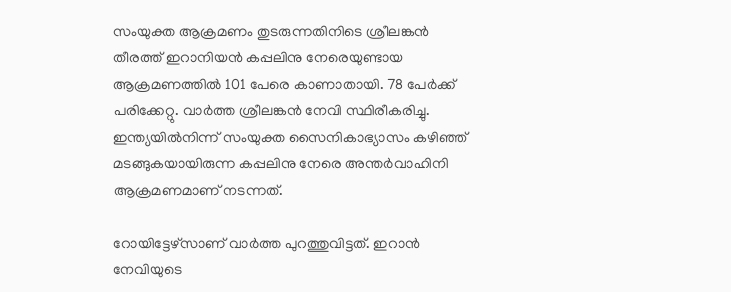സംയുക്ത ആക്രമണം തുടരുന്നതിനിടെ ശ്രീലങ്കൻ തീരത്ത് ഇറാനിയൻ കപ്പലിനു നേരെയുണ്ടായ ആക്രമണത്തിൽ 101 പേരെ കാണാതായി. 78 പേർക്ക് പരിക്കേറ്റു. വാർത്ത ശ്രീലങ്കൻ നേവി സ്ഥിരീകരിച്ചു. ഇന്ത്യയിൽനിന്ന് സംയുക്ത സൈനികാഭ്യാസം കഴിഞ്ഞ് മടങ്ങുകയായിരുന്ന കപ്പലിനു നേരെ അന്തർവാഹിനി ആക്രമണമാണ് നടന്നത്.

റോയിട്ടേഴ്സാണ് വാർത്ത പുറത്തുവിട്ടത്. ഇറാൻ നേവിയുടെ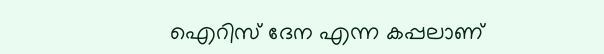ഐറിസ് ദേന എന്ന കപ്പലാണ്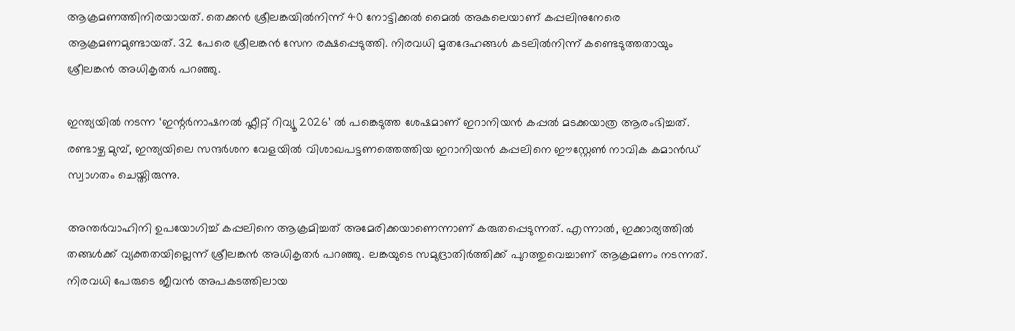ആക്രമണത്തിനിരയായത്. തെക്കൻ ശ്രീലങ്കയിൽനിന്ന് 40 നോട്ടിക്കൽ മൈൽ അകലെയാണ് കപ്പലിനുനേരെ ആക്രമണമുണ്ടായത്. 32 പേരെ ശ്രീലങ്കൻ സേന രക്ഷപ്പെടുത്തി. നിരവധി മൃതദേഹങ്ങൾ കടലിൽനിന്ന് കണ്ടെടുത്തതായും ശ്രീലങ്കൻ അധികൃതർ പറഞ്ഞു.

ഇന്ത്യയിൽ നടന്ന ‘ഇന്റർനാഷനൽ ഫ്ലീറ്റ് റിവ്യൂ 2026’ ൽ പങ്കെടുത്ത ശേഷമാണ് ഇറാനിയൻ കപ്പൽ മടക്കയാത്ര ആരംഭിച്ചത്. രണ്ടാഴ്ച മുമ്പ്, ഇന്ത്യയിലെ സന്ദർശന വേളയിൽ വിശാഖപട്ടണത്തെത്തിയ ഇറാനിയൻ കപ്പലിനെ ഈസ്റ്റേൺ നാവിക കമാൻഡ് സ്വാഗതം ചെയ്തിരുന്നു.

അന്തർവാഹിനി ഉപയോഗിച്ച് കപ്പലിനെ ആക്രമിച്ചത് അമേരിക്കയാണെന്നാണ് കരുതപ്പെടുന്നത്. എന്നാൽ, ഇക്കാര്യത്തിൽ തങ്ങൾക്ക് വ്യക്തതയില്ലെന്ന് ശ്രീലങ്കൻ അധികൃതർ പറഞ്ഞു. ലങ്കയുടെ സമുദ്രാതിർത്തിക്ക് പുറത്തുവെച്ചാണ് ആക്രമണം നടന്നത്. നിരവധി പേരുടെ ജീവൻ അപകടത്തിലായ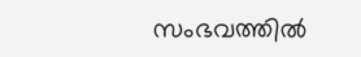സംഭവത്തിൽ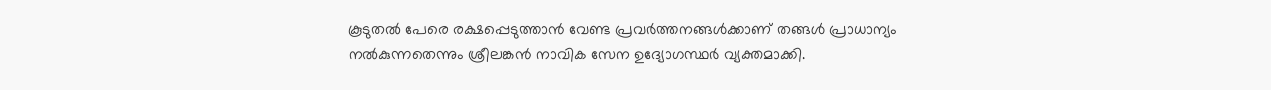കൂടുതൽ പേരെ രക്ഷപ്പെടുത്താൻ വേണ്ട പ്രവർത്തനങ്ങൾക്കാണ് തങ്ങൾ പ്രാധാന്യം നൽകുന്നതെന്നും ശ്രീലങ്കൻ നാവിക സേന ഉദ്യോഗസ്ഥർ വ്യക്തമാക്കി.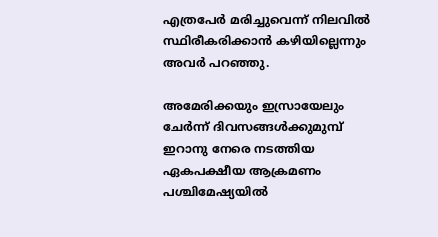എത്രപേർ മരിച്ചുവെന്ന് നിലവിൽ സ്ഥിരീകരിക്കാൻ കഴിയില്ലെന്നും അവർ പറഞ്ഞു.

അമേരിക്കയും ഇസ്രായേലും ചേർന്ന് ദിവസങ്ങൾക്കുമുമ്പ് ഇറാനു നേരെ നടത്തിയ ഏകപക്ഷീയ ആക്രമണം പശ്ചിമേഷ്യയിൽ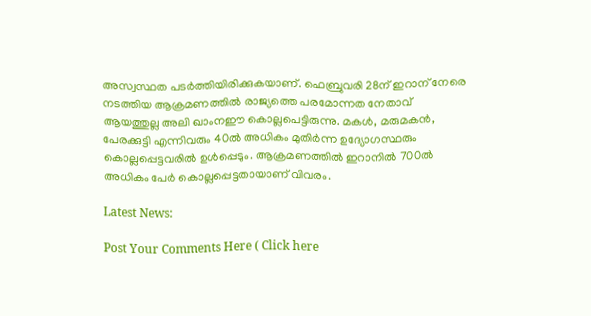അസ്വസ്ഥത പടർത്തിയിരിക്കുകയാണ്. ഫെബ്രുവരി 28ന് ഇറാന് നേരെ നടത്തിയ ആക്രമണത്തില്‍ രാജ്യത്തെ പരമോന്നത നേതാവ് ആയത്തുല്ല അലി ഖാംനഈ കൊല്ലപെട്ടിരുന്നു. മകള്‍, മരുമകന്‍, പേരക്കുട്ടി എന്നിവരും 40ൽ അധികം മുതിർന്ന ഉദ്യോഗസ്ഥരും കൊല്ലപ്പെട്ടവരിൽ ഉൾപ്പെടും. ആക്രമണത്തിൽ ഇറാനിൽ 700ൽ അധികം പേർ കൊല്ലപ്പെട്ടതായാണ് വിവരം.

Latest News:

Post Your Comments Here ( Click here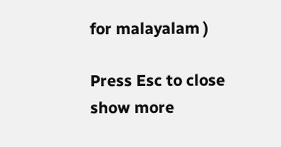for malayalam )

Press Esc to close
show more